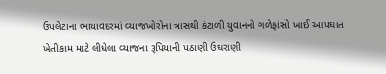ઉપલેટાના ભાયાવદરમાં વ્યાજખોરોના ત્રાસથી કંટાળી યુવાનનો ગળેફાંસો ખાઈ આપઘાત
ખેતીકામ માટે લીધેલા વ્યાજના રૂપિયાની પઠાણી ઉઘરાણી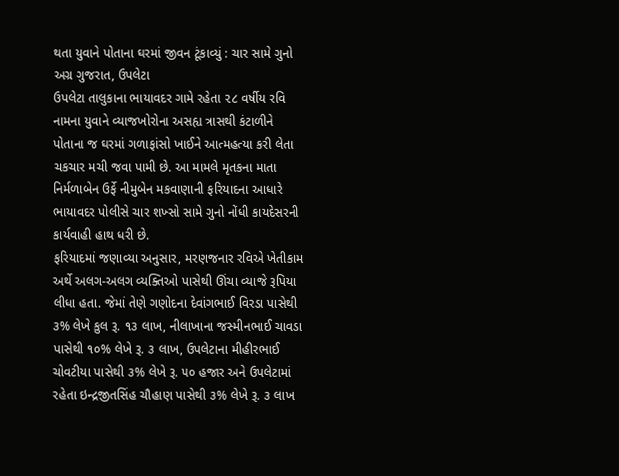થતા યુવાને પોતાના ઘરમાં જીવન ટૂંકાવ્યું : ચાર સામે ગુનો
અગ્ર ગુજરાત, ઉપલેટા
ઉપલેટા તાલુકાના ભાયાવદર ગામે રહેતા ૨૮ વર્ષીય રવિ નામના યુવાને વ્યાજખોરોના અસહ્ય ત્રાસથી કંટાળીને પોતાના જ ઘરમાં ગળાફાંસો ખાઈને આત્મહત્યા કરી લેતા ચકચાર મચી જવા પામી છે. આ મામલે મૃતકના માતા નિર્મળાબેન ઉર્ફે નીમુબેન મકવાણાની ફરિયાદના આધારે ભાયાવદર પોલીસે ચાર શખ્સો સામે ગુનો નોંધી કાયદેસરની કાર્યવાહી હાથ ધરી છે.
ફરિયાદમાં જણાવ્યા અનુસાર, મરણજનાર રવિએ ખેતીકામ અર્થે અલગ-અલગ વ્યક્તિઓ પાસેથી ઊંચા વ્યાજે રૂપિયા લીધા હતા. જેમાં તેણે ગણોદના દેવાંગભાઈ વિરડા પાસેથી ૩% લેખે કુલ રૂ. ૧૩ લાખ, નીલાખાના જસ્મીનભાઈ ચાવડા પાસેથી ૧૦% લેખે રૂ. ૩ લાખ, ઉપલેટાના મીહીરભાઈ ચોવટીયા પાસેથી ૩% લેખે રૂ. ૫૦ હજાર અને ઉપલેટામાં રહેતા ઇન્દ્રજીતસિંહ ચૌહાણ પાસેથી ૩% લેખે રૂ. ૩ લાખ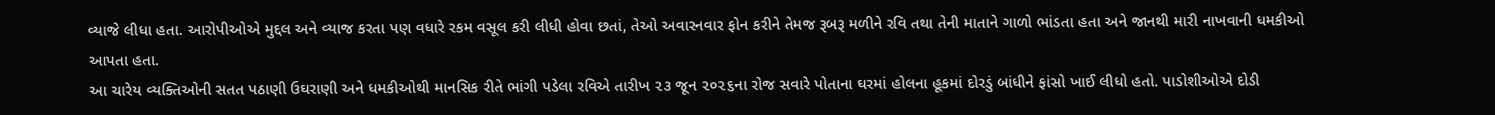વ્યાજે લીધા હતા. આરોપીઓએ મુદ્દલ અને વ્યાજ કરતા પણ વધારે રકમ વસૂલ કરી લીધી હોવા છતાં, તેઓ અવારનવાર ફોન કરીને તેમજ રૂબરૂ મળીને રવિ તથા તેની માતાને ગાળો ભાંડતા હતા અને જાનથી મારી નાખવાની ધમકીઓ આપતા હતા.
આ ચારેય વ્યક્તિઓની સતત પઠાણી ઉઘરાણી અને ધમકીઓથી માનસિક રીતે ભાંગી પડેલા રવિએ તારીખ ૨૩ જૂન ૨૦૨૬ના રોજ સવારે પોતાના ઘરમાં હોલના હૂકમાં દોરડું બાંધીને ફાંસો ખાઈ લીધો હતો. પાડોશીઓએ દોડી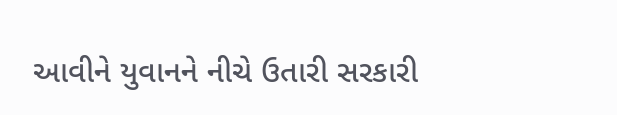આવીને યુવાનને નીચે ઉતારી સરકારી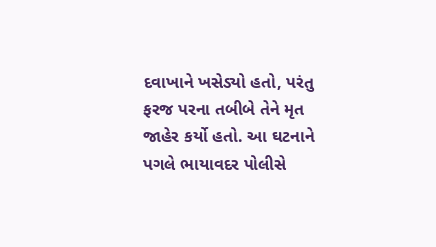દવાખાને ખસેડ્યો હતો, પરંતુ ફરજ પરના તબીબે તેને મૃત જાહેર કર્યો હતો. આ ઘટનાને પગલે ભાયાવદર પોલીસે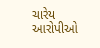ચારેય આરોપીઓ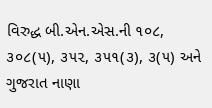વિરુદ્ધ બી.એન.એસ.ની ૧૦૮, ૩૦૮(૫), ૩૫૨, ૩૫૧(૩), ૩(૫) અને ગુજરાત નાણા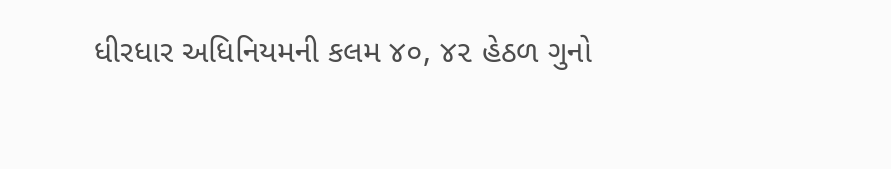ધીરધાર અધિનિયમની કલમ ૪૦, ૪૨ હેઠળ ગુનો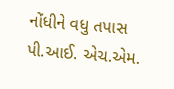નોંધીને વધુ તપાસ પી.આઈ. એચ.એમ.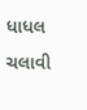ધાધલ ચલાવી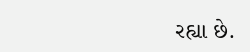રહ્યા છે.